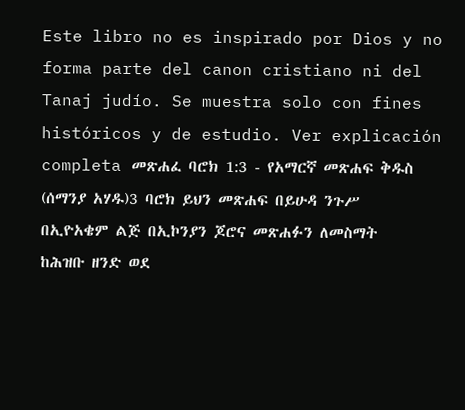Este libro no es inspirado por Dios y no forma parte del canon cristiano ni del Tanaj judío. Se muestra solo con fines históricos y de estudio. Ver explicación completa መጽሐፈ ባሮክ 1:3 - የአማርኛ መጽሐፍ ቅዱስ (ሰማንያ አሃዱ)3 ባሮክ ይህን መጽሐፍ በይሁዳ ንጉሥ በኢዮአቄም ልጅ በኢኮንያን ጆሮና መጽሐፉን ለመስማት ከሕዝቡ ዘንድ ወደ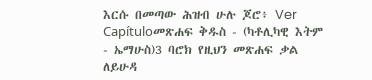እርሱ በመጣው ሕዝብ ሁሉ ጆሮ፥ Ver Capítuloመጽሐፍ ቅዱስ - (ካቶሊካዊ እትም - ኤማሁስ)3 ባሮክ የዚህን መጽሐፍ ቃል ለይሁዳ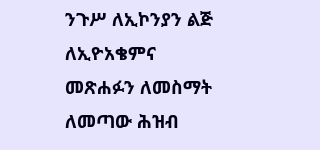ንጉሥ ለኢኮንያን ልጅ ለኢዮአቄምና መጽሐፉን ለመስማት ለመጣው ሕዝብ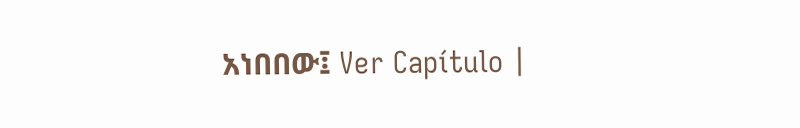አነበበው፤ Ver Capítulo |